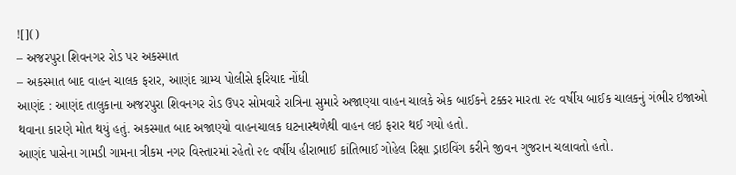![]()
– અજરપુરા શિવનગર રોડ પર અકસ્માત
– અકસ્માત બાદ વાહન ચાલક ફરાર, આણંદ ગ્રામ્ય પોલીસે ફરિયાદ નોંધી
આણંદ : આણંદ તાલુકાના અજરપુરા શિવનગર રોડ ઉપર સોમવારે રાત્રિના સુમારે અજાણ્યા વાહન ચાલકે એક બાઈકને ટક્કર મારતા ૨૯ વર્ષીય બાઈક ચાલકનું ગંભીર ઇજાઓ થવાના કારણે મોત થયું હતું. અકસ્માત બાદ અજાણ્યો વાહનચાલક ઘટનાસ્થળેથી વાહન લઇ ફરાર થઈ ગયો હતો.
આણંદ પાસેના ગામડી ગામના ત્રીકમ નગર વિસ્તારમાં રહેતો ૨૯ વર્ષીય હીરાભાઈ કાંતિભાઈ ગોહેલ રિક્ષા ડ્રાઇવિંગ કરીને જીવન ગુજરાન ચલાવતો હતો.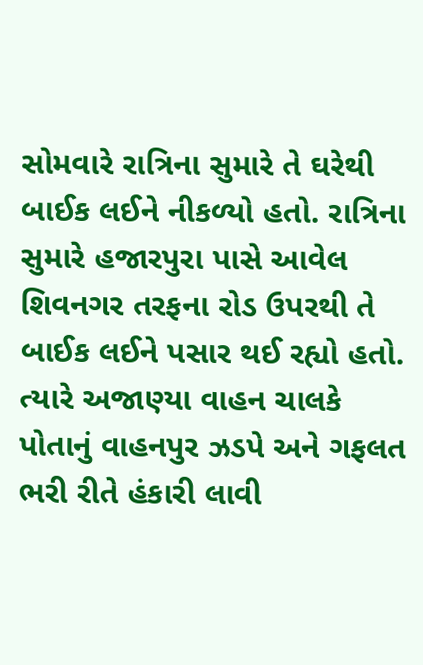સોમવારે રાત્રિના સુમારે તે ઘરેથી બાઈક લઈને નીકળ્યો હતો. રાત્રિના સુમારે હજારપુરા પાસે આવેલ શિવનગર તરફના રોડ ઉપરથી તે બાઈક લઈને પસાર થઈ રહ્યો હતો. ત્યારે અજાણ્યા વાહન ચાલકે પોતાનું વાહનપુર ઝડપે અને ગફલત ભરી રીતે હંકારી લાવી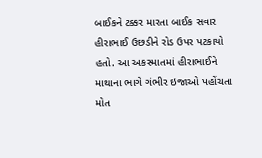બાઈકને ટક્કર મારતા બાઈક સવાર હીરાભાઈ ઉછડીને રોડ ઉપર પટકાયો હતો. આ અકસ્માતમાં હીરાભાઈને માથાના ભાગે ગંભીર ઇજાઓ પહોંચતા મોત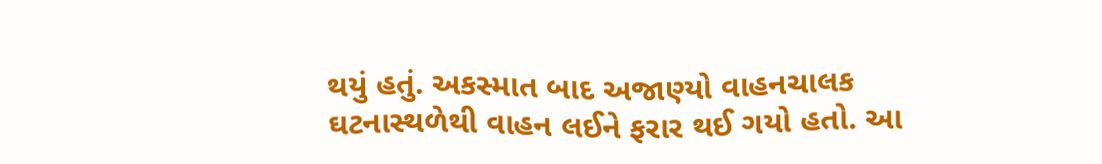થયું હતું. અકસ્માત બાદ અજાણ્યો વાહનચાલક ઘટનાસ્થળેથી વાહન લઈને ફરાર થઈ ગયો હતો. આ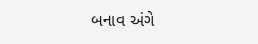બનાવ અંગે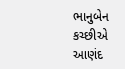ભાનુબેન કચ્છીએ આણંદ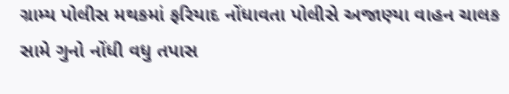ગ્રામ્ય પોલીસ મથકમાં ફરિયાદ નોંધાવતા પોલીસે અજાણ્યા વાહન ચાલક સામે ગુનો નોંધી વધુ તપાસ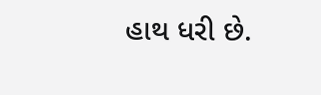હાથ ધરી છે.